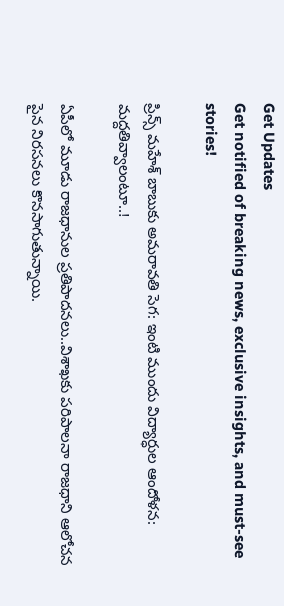Get Updates
Get notified of breaking news, exclusive insights, and must-see stories!

ప్రిన్స్ మహేశ్ బాబుకు అమరావతి సెగ: ఇంటి ముందు విద్యార్ధుల ఆందోళన: మద్దతివ్వాలంటూ..!

ఏపీలో మూడు రాజధానుల ప్రతిపాదనలు..విశాఖకు పరిపాలనా రాజధాని ఆలోచన పైన నిరసనలు కొనసాగుతున్నాయి.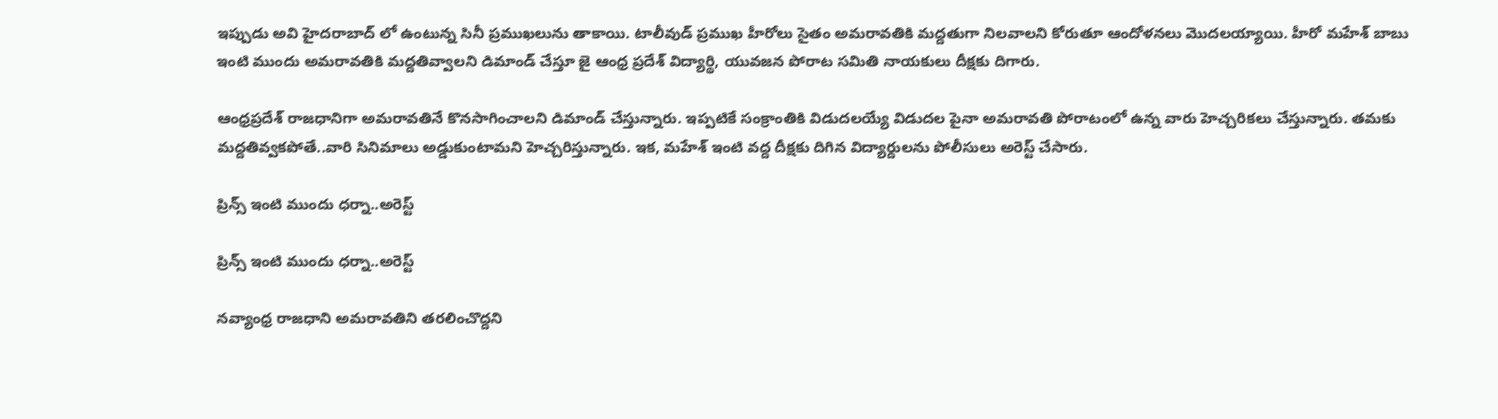ఇప్పుడు అవి హైదరాబాద్ లో ఉంటున్న సినీ ప్రముఖలును తాకాయి. టాలీవుడ్ ప్రముఖ హీరోలు సైతం అమరావతికి మద్దతుగా నిలవాలని కోరుతూ ఆందోళనలు మొదలయ్యాయి. హీరో మహేశ్ బాబు ఇంటి ముందు అమరావతికి మద్దతివ్వాలని డిమాండ్ చేస్తూ జై ఆంధ్ర ప్రదేశ్ విద్యార్థి, యువజన పోరాట సమితి నాయకులు దీక్షకు దిగారు.

ఆంధ్రప్రదేశ్ రాజధానిగా అమరావతినే కొనసాగించాలని డిమాండ్ చేస్తున్నారు. ఇప్పటికే సంక్రాంతికి విడుదలయ్యే విడుదల పైనా అమరావతి పోరాటంలో ఉన్న వారు హెచ్చరికలు చేస్తున్నారు. తమకు మద్దతివ్వకపోతే..వారి సినిమాలు అడ్డుకుంటామని హెచ్చరిస్తున్నారు. ఇక, మహేశ్ ఇంటి వద్ద దీక్షకు దిగిన విద్యార్దులను పోలీసులు అరెస్ట్ చేసారు.

ప్రిన్స్ ఇంటి ముందు ధర్నా..అరెస్ట్

ప్రిన్స్ ఇంటి ముందు ధర్నా..అరెస్ట్

నవ్యాంధ్ర రాజధాని అమరావతిని తరలించొద్దని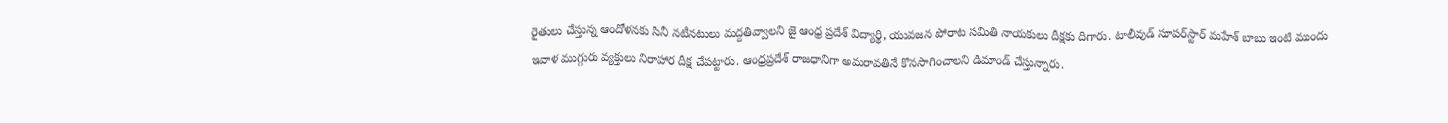రైతులు చేస్తున్న ఆందోళనకు సినీ నటీనటులు మద్దతివ్వాలని జై ఆంధ్ర ప్రదేశ్ విద్యార్థి, యువజన పోరాట సమితి నాయకులు దీక్షకు దిగారు. టాలీవుడ్ సూపర్‌స్టార్ మహేశ్ బాబు ఇంటి ముందు ఇవాళ ముగ్గురు వ్యక్తులు నిరాహార దీక్ష చేపట్టారు. ఆంధ్రప్రదేశ్ రాజధానిగా అమరావతినే కొనసాగించాలని డిమాండ్ చేస్తున్నారు.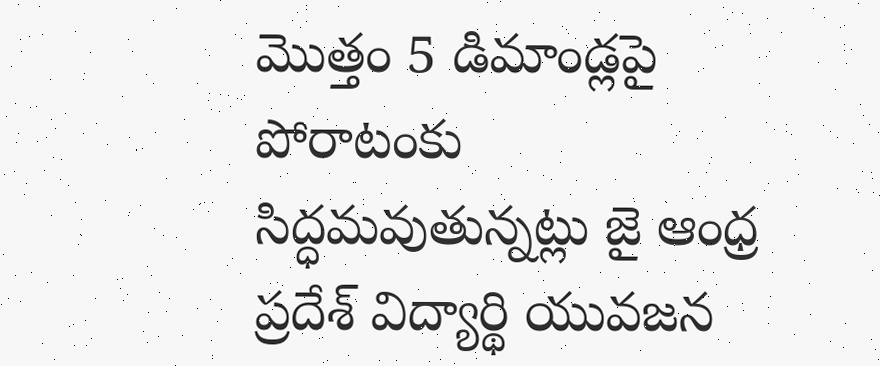మొత్తం 5 డిమాండ్లపై పోరాటంకు సిద్ధమవుతున్నట్లు జై ఆంధ్ర ప్రదేశ్ విద్యార్థి యువజన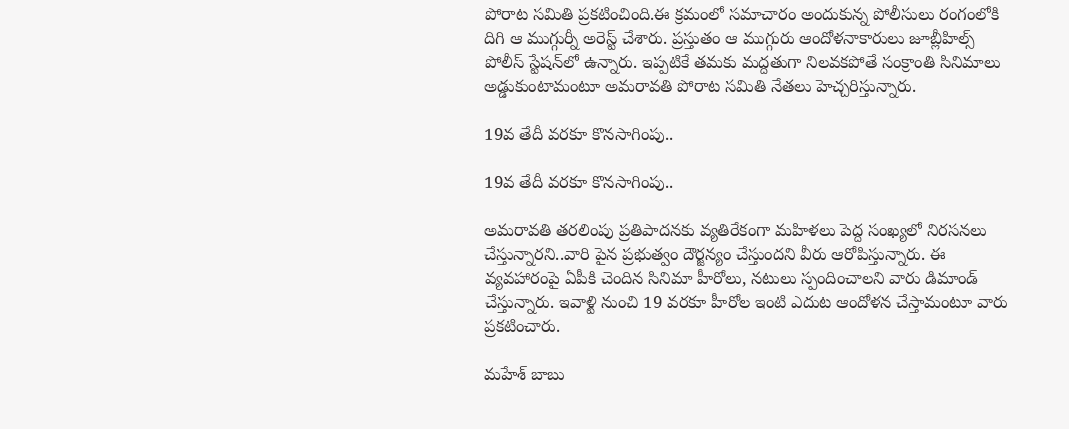పోరాట సమితి ప్రకటించింది.ఈ క్రమంలో సమాచారం అందుకున్న పోలీసులు రంగంలోకి దిగి ఆ ముగ్గుర్నీ అరెస్ట్ చేశారు. ప్రస్తుతం ఆ ముగ్గురు ఆందోళనాకారులు జూబ్లీహిల్స్ పోలీస్ స్టేషన్‌లో ఉన్నారు. ఇప్పటికే తమకు మద్దతుగా నిలవకపోతే సంక్రాంతి సినిమాలు అడ్డుకుంటామంటూ అమరావతి పోరాట సమితి నేతలు హెచ్చరిస్తున్నారు.

19వ తేదీ వరకూ కొనసాగింపు..

19వ తేదీ వరకూ కొనసాగింపు..

అమరావతి తరలింపు ప్రతిపాదనకు వ్యతిరేకంగా మహిళలు పెద్ద సంఖ్యలో నిరసనలు చేస్తున్నారని..వారి పైన ప్రభుత్వం దౌర్జన్యం చేస్తుందని వీరు ఆరోపిస్తున్నారు. ఈ వ్యవహారంపై ఏపీకి చెందిన సినిమా హీరోలు, నటులు స్పందించాలని వారు డిమాండ్ చేస్తున్నారు. ఇవాళ్టి నుంచి 19 వరకూ హీరోల ఇంటి ఎదుట ఆందోళన చేస్తామంటూ వారు ప్రకటించారు.

మహేశ్ బాబు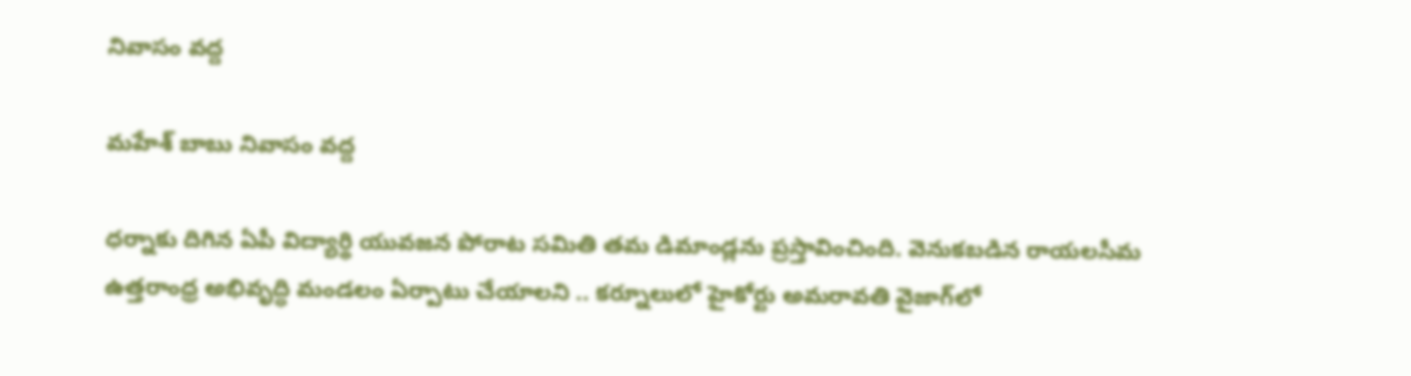నివాసం వద్ద

మహేశ్ బాబు నివాసం వద్ద

ధర్నాకు దిగిన ఏపీ విద్యార్థి యువజన పోరాట సమితి తమ డిమాండ్లను ప్రస్తావించింది. వెనుకబడిన రాయలసీమ ఉత్తరాంధ్ర అభివృద్ధి మండలం ఏర్పాటు చేయాలని .. కర్నూలులో హైకోర్టు అమరావతి వైజాగ్‌లో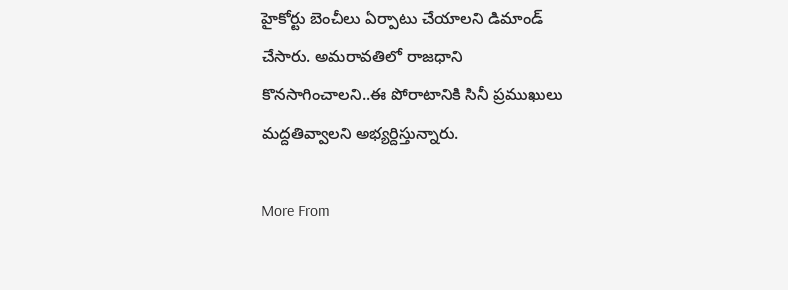హైకోర్టు బెంచీలు ఏర్పాటు చేయాలని డిమాండ్ చేసారు. అమరావతిలో రాజధాని కొనసాగించాలని..ఈ పోరాటానికి సినీ ప్రముఖులు మద్దతివ్వాలని అభ్యర్దిస్తున్నారు.

More From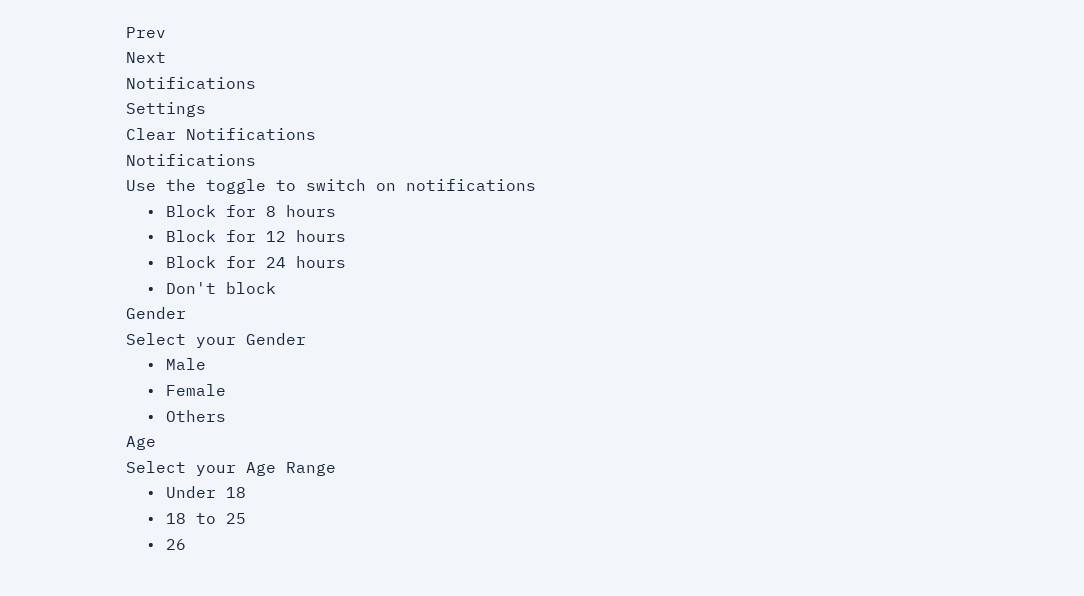Prev
Next
Notifications
Settings
Clear Notifications
Notifications
Use the toggle to switch on notifications
  • Block for 8 hours
  • Block for 12 hours
  • Block for 24 hours
  • Don't block
Gender
Select your Gender
  • Male
  • Female
  • Others
Age
Select your Age Range
  • Under 18
  • 18 to 25
  • 26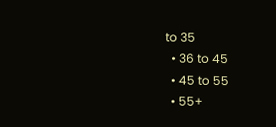to 35
  • 36 to 45
  • 45 to 55
  • 55+